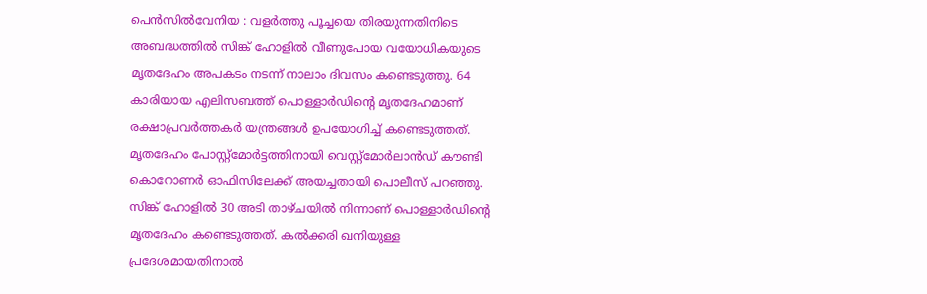പെൻസിൽവേനിയ : വളർത്തു പൂച്ചയെ തിരയുന്നതിനിടെ അബദ്ധത്തിൽ സിങ്ക് ഹോളിൽ വീണുപോയ വയോധികയുടെ മൃതദേഹം അപകടം നടന്ന് നാലാം ദിവസം കണ്ടെടുത്തു. 64 കാരിയായ എലിസബത്ത് പൊള്ളാർഡിൻ്റെ മൃതദേഹമാണ് രക്ഷാപ്രവർത്തകർ യന്ത്രങ്ങൾ ഉപയോഗിച്ച് കണ്ടെടുത്തത്. മൃതദേഹം പോസ്റ്റ്മോർട്ടത്തിനായി വെസ്റ്റ്മോർലാൻഡ് കൗണ്ടി കൊറോണർ ഓഫിസിലേക്ക് അയച്ചതായി പൊലീസ് പറഞ്ഞു.
സിങ്ക് ഹോളിൽ 30 അടി താഴ്ചയിൽ നിന്നാണ് പൊള്ളാർഡിൻ്റെ മൃതദേഹം കണ്ടെടുത്തത്. കൽക്കരി ഖനിയുള്ള പ്രദേശമായതിനാൽ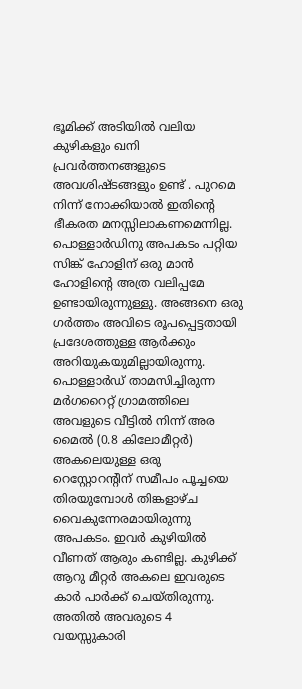ഭൂമിക്ക് അടിയിൽ വലിയ കുഴികളും ഖനി പ്രവർത്തനങ്ങളുടെ അവശിഷ്ടങ്ങളും ഉണ്ട് . പുറമെ നിന്ന് നോക്കിയാൽ ഇതിൻ്റെ ഭീകരത മനസ്സിലാകണമെന്നില്ല. പൊള്ളാർഡിനു അപകടം പറ്റിയ സിങ്ക് ഹോളിന് ഒരു മാൻ ഹോളിൻ്റെ അത്ര വലിപ്പമേ ഉണ്ടായിരുന്നുള്ളു. അങ്ങനെ ഒരു ഗർത്തം അവിടെ രൂപപ്പെട്ടതായി പ്രദേശത്തുള്ള ആർക്കും അറിയുകയുമില്ലായിരുന്നു.
പൊള്ളാർഡ് താമസിച്ചിരുന്ന മർഗറൈറ്റ് ഗ്രാമത്തിലെ അവളുടെ വീട്ടിൽ നിന്ന് അര മൈൽ (0.8 കിലോമീറ്റർ) അകലെയുള്ള ഒരു റെസ്റ്റോറൻ്റിന് സമീപം പൂച്ചയെ തിരയുമ്പോൾ തിങ്കളാഴ്ച വൈകുന്നേരമായിരുന്നു അപകടം. ഇവർ കുഴിയിൽ വീണത് ആരും കണ്ടില്ല. കുഴിക്ക് ആറു മീറ്റർ അകലെ ഇവരുടെ കാർ പാർക്ക് ചെയ്തിരുന്നു. അതിൽ അവരുടെ 4 വയസ്സുകാരി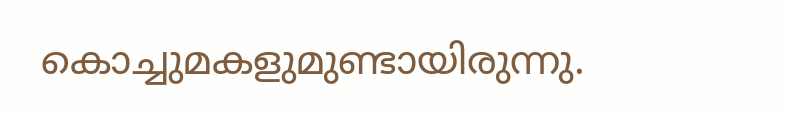കൊച്ചുമകളുമുണ്ടായിരുന്നു.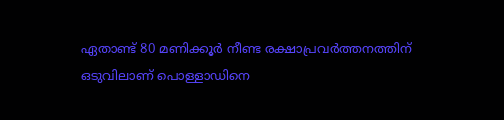ഏതാണ്ട് 80 മണിക്കൂർ നീണ്ട രക്ഷാപ്രവർത്തനത്തിന് ഒടുവിലാണ് പൊള്ളാഡിനെ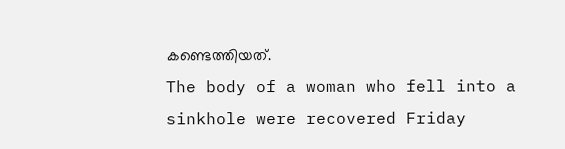കണ്ടെത്തിയത്.
The body of a woman who fell into a sinkhole were recovered Friday